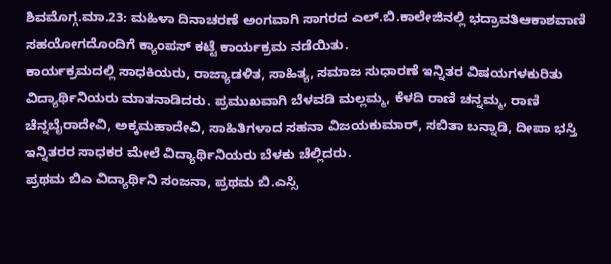ಶಿವಮೊಗ್ಗ.ಮಾ.23: ಮಹಿಳಾ ದಿನಾಚರಣೆ ಅಂಗವಾಗಿ ಸಾಗರದ ಎಲ್.ಬಿ.ಕಾಲೇಜಿನಲ್ಲಿ ಭದ್ರಾವತಿಆಕಾಶವಾಣಿ ಸಹಯೋಗದೊಂದಿಗೆ ಕ್ಯಾಂಪಸ್ ಕಟ್ಟೆ ಕಾರ್ಯಕ್ರಮ ನಡೆಯಿತು.
ಕಾರ್ಯಕ್ರಮದಲ್ಲಿ ಸಾಧಕಿಯರು, ರಾಜ್ಯಾಡಳಿತ, ಸಾಹಿತ್ಯ, ಸಮಾಜ ಸುಧಾರಣೆ ಇನ್ನಿತರ ವಿಷಯಗಳಕುರಿತು ವಿದ್ಯಾರ್ಥಿನಿಯರು ಮಾತನಾಡಿದರು. ಪ್ರಮುಖವಾಗಿ ಬೆಳವಡಿ ಮಲ್ಲಮ್ಮ, ಕೆಳದಿ ರಾಣಿ ಚನ್ನಮ್ಮ, ರಾಣಿ ಚೆನ್ನಬೈರಾದೇವಿ, ಅಕ್ಕಮಹಾದೇವಿ, ಸಾಹಿತಿಗಳಾದ ಸಹನಾ ವಿಜಯಕುಮಾರ್, ಸಬಿತಾ ಬನ್ನಾಡಿ, ದೀಪಾ ಭಸ್ತಿ ಇನ್ನಿತರರ ಸಾಧಕರ ಮೇಲೆ ವಿದ್ಯಾರ್ಥಿನಿಯರು ಬೆಳಕು ಚೆಲ್ಲಿದರು.
ಪ್ರಥಮ ಬಿಎ ವಿದ್ಯಾರ್ಥಿನಿ ಸಂಜನಾ, ಪ್ರಥಮ ಬಿ.ಎಸ್ಸಿ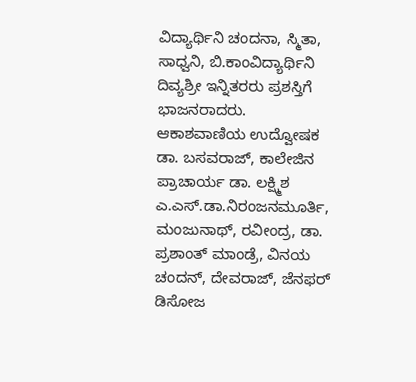ವಿದ್ಯಾರ್ಥಿನಿ ಚಂದನಾ, ಸ್ಮಿತಾ, ಸಾಧ್ವನಿ, ಬಿ.ಕಾಂವಿದ್ಯಾರ್ಥಿನಿ ದಿವ್ಯಶ್ರೀ ಇನ್ನಿತರರು ಪ್ರಶಸ್ತಿಗೆ ಭಾಜನರಾದರು.
ಆಕಾಶವಾಣಿಯ ಉದ್ವೋಷಕ ಡಾ. ಬಸವರಾಜ್, ಕಾಲೇಜಿನ ಪ್ರಾಚಾರ್ಯ ಡಾ. ಲಕ್ಷ್ಮಿಶ ಎ.ಎಸ್.ಡಾ.ನಿರಂಜನಮೂರ್ತಿ, ಮಂಜುನಾಥ್, ರವೀಂದ್ರ, ಡಾ. ಪ್ರಶಾಂತ್ ಮಾಂಡ್ರೆ, ವಿನಯ ಚಂದನ್, ದೇವರಾಜ್, ಜೆನಫರ್ ಡಿಸೋಜ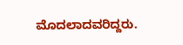ಮೊದಲಾದವರಿದ್ದರು.